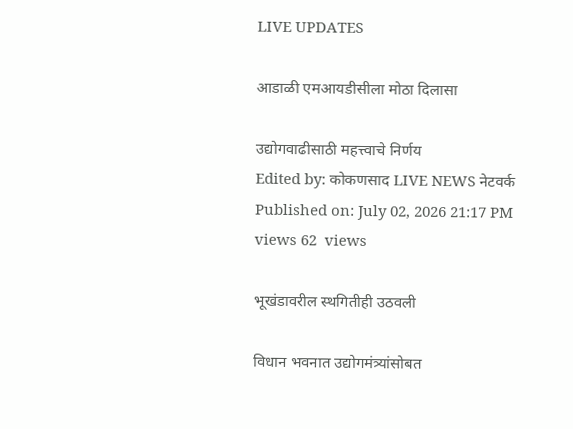LIVE UPDATES

आडाळी एमआयडीसीला मोठा दिलासा

उद्योगवाढीसाठी महत्त्वाचे निर्णय
Edited by: कोकणसाद LIVE NEWS नेटवर्क
Published on: July 02, 2026 21:17 PM
views 62  views

भूखंडावरील स्थगितीही उठवली

विधान भवनात उद्योगमंत्र्यांसोबत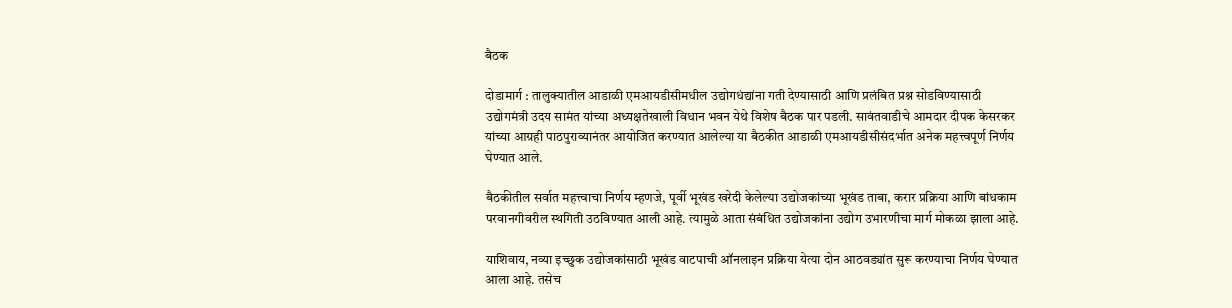बैठक

दोडामार्ग : तालुक्यातील आडाळी एमआयडीसीमधील उद्योगधंद्यांना गती देण्यासाठी आणि प्रलंबित प्रश्न सोडविण्यासाठी उद्योगमंत्री उदय सामंत यांच्या अध्यक्षतेखाली विधान भवन येथे विशेष बैठक पार पडली. सावंतवाडीचे आमदार दीपक केसरकर यांच्या आग्रही पाठपुराव्यानंतर आयोजित करण्यात आलेल्या या बैठकीत आडाळी एमआयडीसीसंदर्भात अनेक महत्त्वपूर्ण निर्णय घेण्यात आले.

बैठकीतील सर्वात महत्त्वाचा निर्णय म्हणजे, पूर्वी भूखंड खरेदी केलेल्या उद्योजकांच्या भूखंड ताबा, करार प्रक्रिया आणि बांधकाम परवानगीवरील स्थगिती उठविण्यात आली आहे. त्यामुळे आता संबंधित उद्योजकांना उद्योग उभारणीचा मार्ग मोकळा झाला आहे.

याशिवाय, नव्या इच्छुक उद्योजकांसाठी भूखंड वाटपाची ऑनलाइन प्रक्रिया येत्या दोन आठवड्यांत सुरू करण्याचा निर्णय घेण्यात आला आहे. तसेच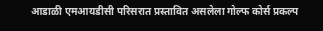आडाळी एमआयडीसी परिसरात प्रस्तावित असलेला गोल्फ कोर्स प्रकल्प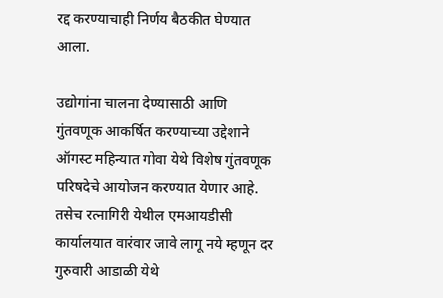रद्द करण्याचाही निर्णय बैठकीत घेण्यात आला.

उद्योगांना चालना देण्यासाठी आणि गुंतवणूक आकर्षित करण्याच्या उद्देशाने ऑगस्ट महिन्यात गोवा येथे विशेष गुंतवणूक परिषदेचे आयोजन करण्यात येणार आहे. तसेच रत्नागिरी येथील एमआयडीसी कार्यालयात वारंवार जावे लागू नये म्हणून दर गुरुवारी आडाळी येथे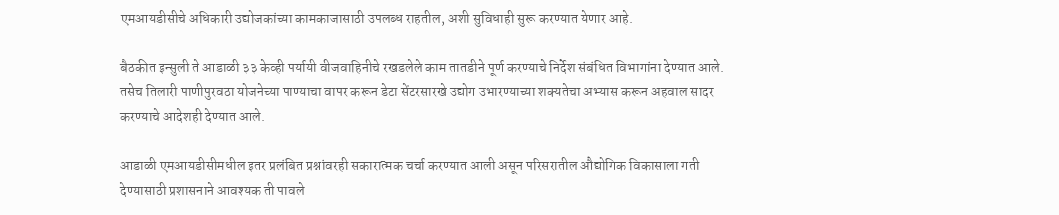एमआयडीसीचे अधिकारी उद्योजकांच्या कामकाजासाठी उपलब्ध राहतील, अशी सुविधाही सुरू करण्यात येणार आहे.

बैठकीत इन्सुली ते आडाळी ३३ केव्ही पर्यायी वीजवाहिनीचे रखडलेले काम तातडीने पूर्ण करण्याचे निर्देश संबंधित विभागांना देण्यात आले. तसेच तिलारी पाणीपुरवठा योजनेच्या पाण्याचा वापर करून डेटा सेंटरसारखे उद्योग उभारण्याच्या शक्यतेचा अभ्यास करून अहवाल सादर करण्याचे आदेशही देण्यात आले.

आडाळी एमआयडीसीमधील इतर प्रलंबित प्रश्नांवरही सकारात्मक चर्चा करण्यात आली असून परिसरातील औद्योगिक विकासाला गती देण्यासाठी प्रशासनाने आवश्यक ती पावले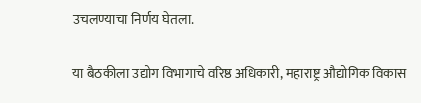उचलण्याचा निर्णय घेतला.

या बैठकीला उद्योग विभागाचे वरिष्ठ अधिकारी, महाराष्ट्र औद्योगिक विकास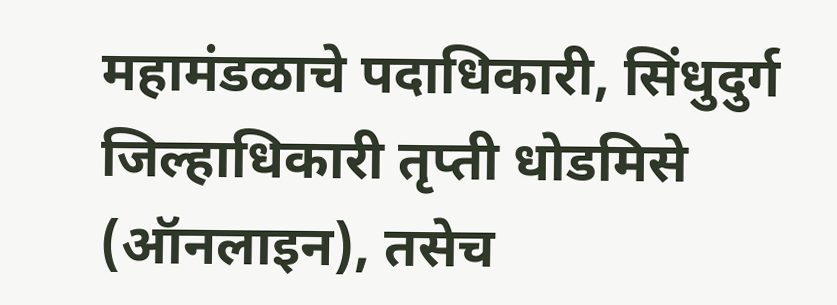महामंडळाचे पदाधिकारी, सिंधुदुर्ग जिल्हाधिकारी तृप्ती धोडमिसे (ऑनलाइन), तसेच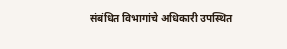संबंधित विभागांचे अधिकारी उपस्थित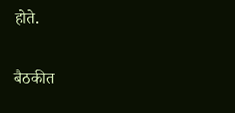होते.

बैठकीत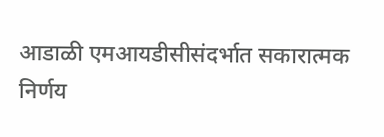आडाळी एमआयडीसीसंदर्भात सकारात्मक निर्णय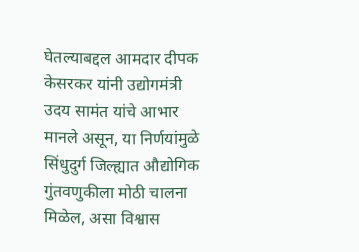घेतल्याबद्दल आमदार दीपक केसरकर यांनी उद्योगमंत्री उदय सामंत यांचे आभार मानले असून, या निर्णयांमुळे सिंधुदुर्ग जिल्ह्यात औद्योगिक गुंतवणुकीला मोठी चालना मिळेल, असा विश्वास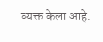व्यक्त केला आहे.